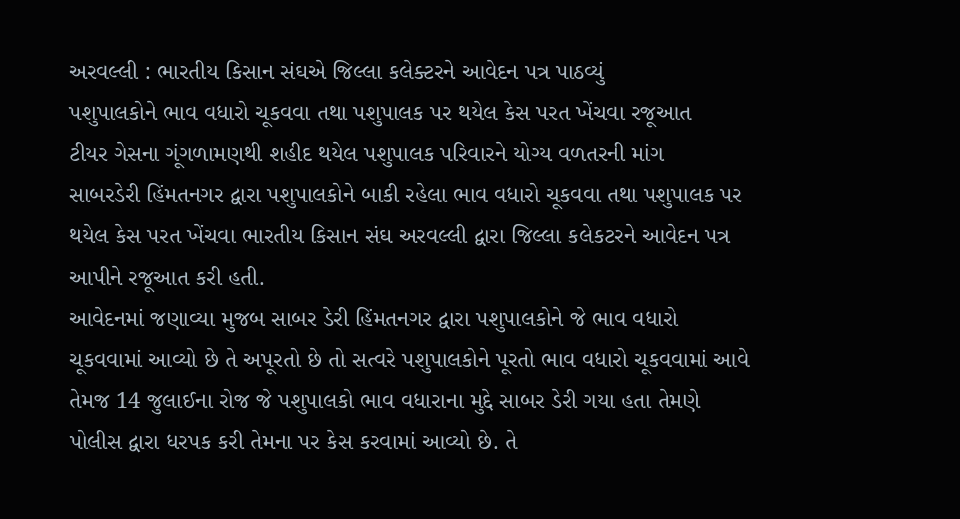અરવલ્લી : ભારતીય કિસાન સંઘએ જિલ્લા કલેક્ટરને આવેદન પત્ર પાઠવ્યું
પશુપાલકોને ભાવ વધારો ચૂકવવા તથા પશુપાલક પર થયેલ કેસ પરત ખેંચવા રજૂઆત
ટીયર ગેસના ગૂંગળામણથી શહીદ થયેલ પશુપાલક પરિવારને યોગ્ય વળતરની માંગ
સાબરડેરી હિંમતનગર દ્વારા પશુપાલકોને બાકી રહેલા ભાવ વધારો ચૂકવવા તથા પશુપાલક પર થયેલ કેસ પરત ખેંચવા ભારતીય કિસાન સંઘ અરવલ્લી દ્વારા જિલ્લા કલેકટરને આવેદન પત્ર આપીને રજૂઆત કરી હતી.
આવેદનમાં જણાવ્યા મુજબ સાબર ડેરી હિંમતનગર દ્વારા પશુપાલકોને જે ભાવ વધારો ચૂકવવામાં આવ્યો છે તે અપૂરતો છે તો સત્વરે પશુપાલકોને પૂરતો ભાવ વધારો ચૂકવવામાં આવે તેમજ 14 જુલાઈના રોજ જે પશુપાલકો ભાવ વધારાના મુદ્દે સાબર ડેરી ગયા હતા તેમણે પોલીસ દ્વારા ધરપક કરી તેમના પર કેસ કરવામાં આવ્યો છે. તે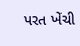પરત ખેંચી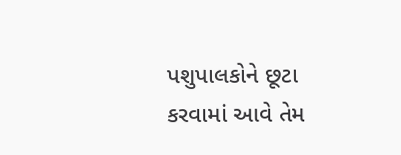પશુપાલકોને છૂટા કરવામાં આવે તેમ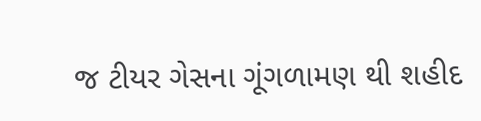જ ટીયર ગેસના ગૂંગળામણ થી શહીદ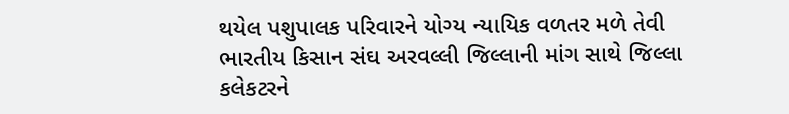થયેલ પશુપાલક પરિવારને યોગ્ય ન્યાયિક વળતર મળે તેવી ભારતીય કિસાન સંઘ અરવલ્લી જિલ્લાની માંગ સાથે જિલ્લા કલેકટરને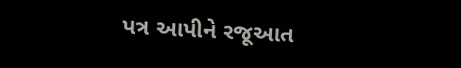પત્ર આપીને રજૂઆત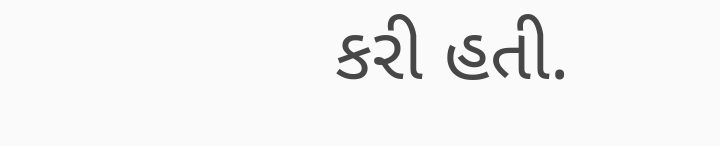કરી હતી.